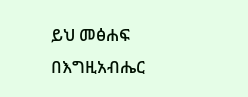ይህ መፅሐፍ በእግዚአብሔር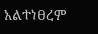አልተነፀረም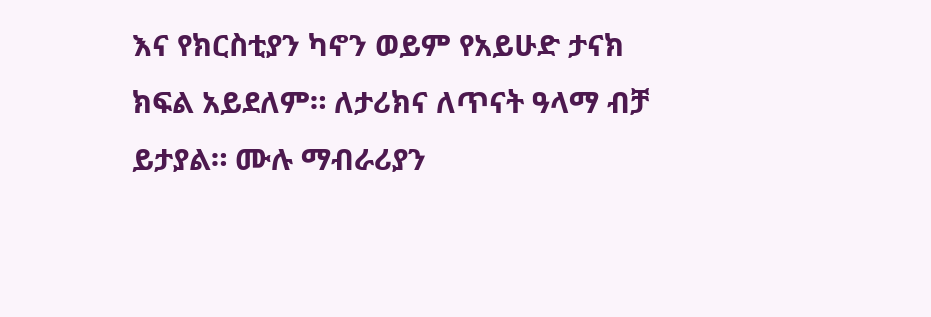እና የክርስቲያን ካኖን ወይም የአይሁድ ታናክ ክፍል አይደለም። ለታሪክና ለጥናት ዓላማ ብቻ ይታያል። ሙሉ ማብራሪያን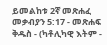ይመልከቱ 2ኛ መጽሐፈ መቃብያን 5:17 - መጽሐፍ ቅዱስ - (ካቶሊካዊ እትም -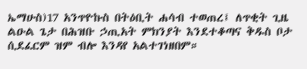ኤማሁስ)17 አንጥዮኩስ በትዕቢት ሐሳብ ተወጠረ፤ ለጥቂት ጊዜ ልዑል ጌታ በሕዝቡ ኃጢአት ምክንያት እንደተቆጣና ቅዱስ ቦታ ሲደፈርም ዝም ብሎ እንዳየ አልተገነዘበም።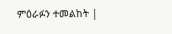ምዕራፉን ተመልከት |